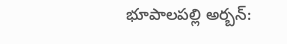భూపాలపల్లి అర్బన్: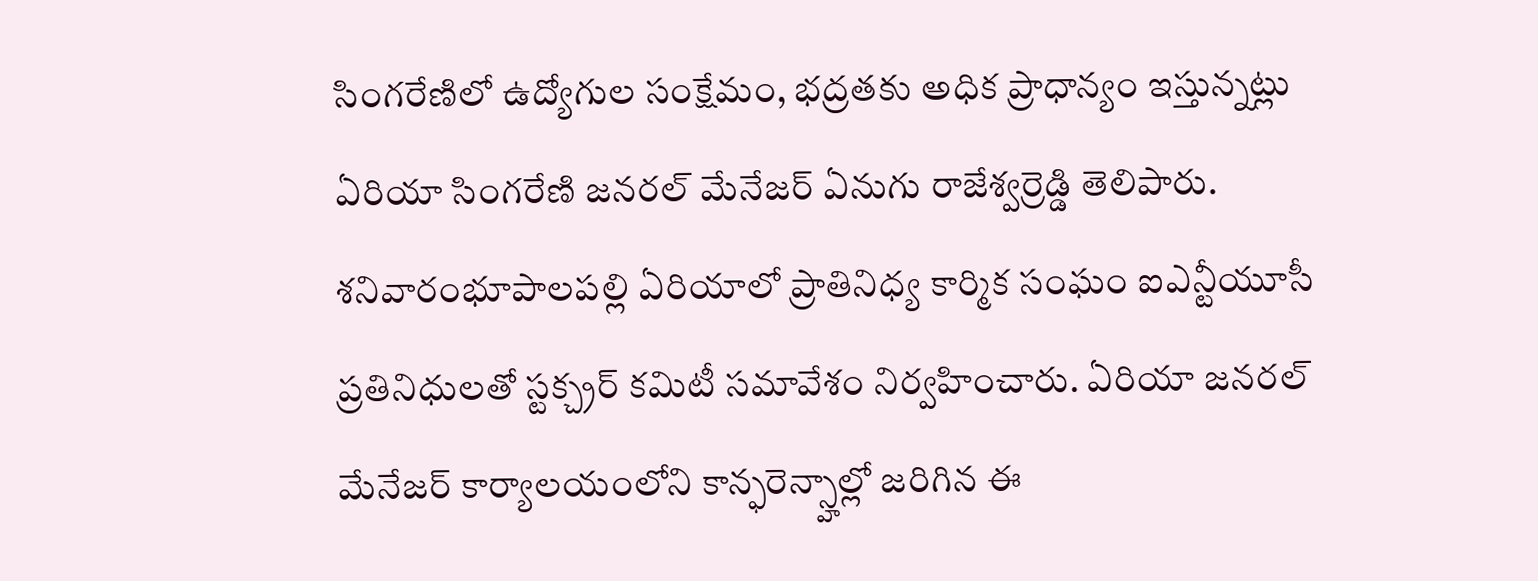సింగరేణిలో ఉద్యోగుల సంక్షేమం, భద్రతకు అధిక ప్రాధాన్యం ఇస్తున్నట్లు ఏరియా సింగరేణి జనరల్ మేనేజర్ ఏనుగు రాజేశ్వర్రెడ్డి తెలిపారు. శనివారంభూపాలపల్లి ఏరియాలో ప్రాతినిధ్య కార్మిక సంఘం ఐఎన్టీయూసీ ప్రతినిధులతో స్టక్చ్రర్ కమిటీ సమావేశం నిర్వహించారు. ఏరియా జనరల్ మేనేజర్ కార్యాలయంలోని కాన్ఫరెన్స్హాల్లో జరిగిన ఈ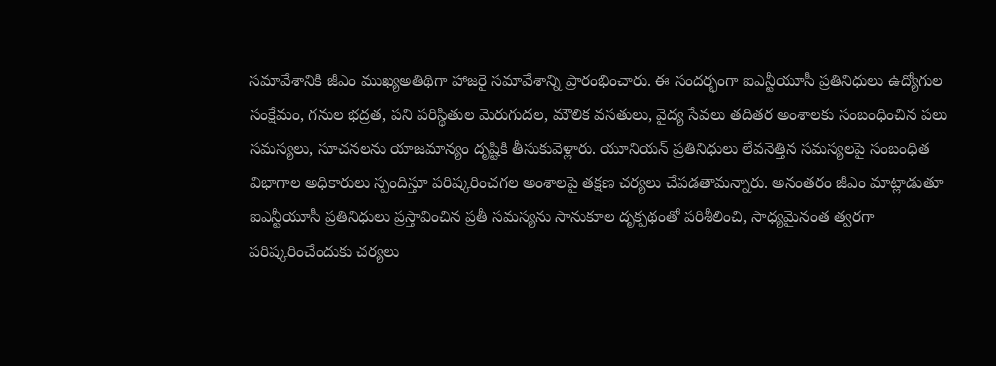సమావేశానికి జీఎం ముఖ్యఅతిథిగా హాజరై సమావేశాన్ని ప్రారంభించారు. ఈ సందర్భంగా ఐఎన్టీయూసీ ప్రతినిధులు ఉద్యోగుల సంక్షేమం, గనుల భద్రత, పని పరిస్థితుల మెరుగుదల, మౌలిక వసతులు, వైద్య సేవలు తదితర అంశాలకు సంబంధించిన పలు సమస్యలు, సూచనలను యాజమాన్యం దృష్టికి తీసుకువెళ్లారు. యూనియన్ ప్రతినిధులు లేవనెత్తిన సమస్యలపై సంబంధిత విభాగాల అధికారులు స్పందిస్తూ పరిష్కరించగల అంశాలపై తక్షణ చర్యలు చేపడతామన్నారు. అనంతరం జీఎం మాట్లాడుతూ ఐఎన్టీయూసీ ప్రతినిధులు ప్రస్తావించిన ప్రతీ సమస్యను సానుకూల దృక్పథంతో పరిశీలించి, సాధ్యమైనంత త్వరగా పరిష్కరించేందుకు చర్యలు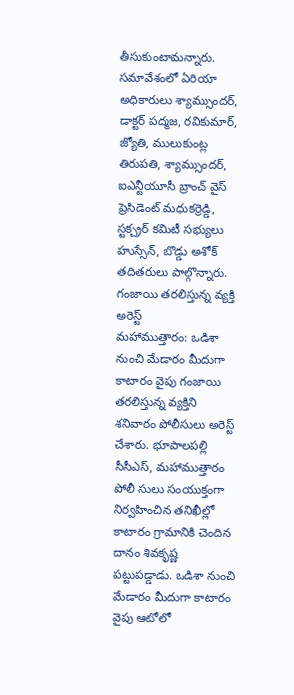తీసుకుంటామన్నారు. సమావేశంలో ఏరియా అధికారులు శ్యామ్సుందర్, డాక్టర్ పద్మజ, రవికుమార్, జ్యోతి, ములుకుంట్ల తిరుపతి, శ్యామ్సుందర్, ఐఎన్టీయూసీ బ్రాంచ్ వైస్ ప్రెసిడెంట్ మధుకర్రెడ్డి, స్టక్చ్రర్ కమిటీ సభ్యులు హుస్సేన్, బొడ్డు అశోక్ తదితరులు పాల్గొన్నారు.
గంజాయి తరలిస్తున్న వ్యక్తి అరెస్ట్
మహాముత్తారం: ఒడిశా నుంచి మేడారం మీదుగా కాటారం వైపు గంజాయి తరలిస్తున్న వ్యక్తిని శనివారం పోలీసులు అరెస్ట్ చేశారు. భూపాలపల్లి సీసీఎస్, మహాముత్తారం పోలీ సులు సంయుక్తంగా నిర్వహించిన తనిఖీల్లో కాటారం గ్రామానికి చెందిన దానం శివకృష్ణ పట్టుపడ్డాడు. ఒడిశా నుంచి మేడారం మీదుగా కాటారం వైపు ఆటోలో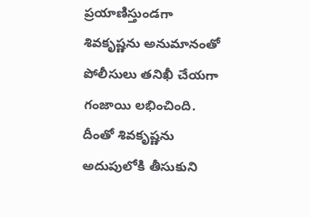ప్రయాణిస్తుండగా శివకృష్ణను అనుమానంతో పోలీసులు తనిఖీ చేయగా గంజాయి లభించింది. దీంతో శివకృష్ణను అదుపులోకి తీసుకుని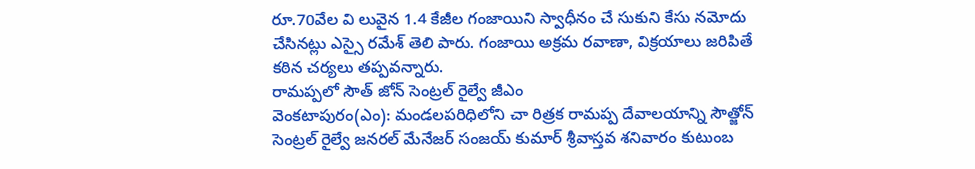రూ.70వేల వి లువైన 1.4 కేజీల గంజాయిని స్వాధీనం చే సుకుని కేసు నమోదు చేసినట్లు ఎస్సై రమేశ్ తెలి పారు. గంజాయి అక్రమ రవాణా, విక్రయాలు జరిపితే కఠిన చర్యలు తప్పవన్నారు.
రామప్పలో సౌత్ జోన్ సెంట్రల్ రైల్వే జీఎం
వెంకటాపురం(ఎం): మండలపరిధిలోని చా రిత్రక రామప్ప దేవాలయాన్ని సౌత్జోన్ సెంట్రల్ రైల్వే జనరల్ మేనేజర్ సంజయ్ కుమార్ శ్రీవాస్తవ శనివారం కుటుంబ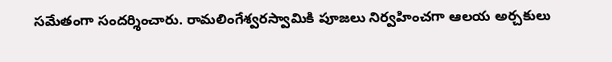సమేతంగా సందర్శించారు. రామలింగేశ్వరస్వామికి పూజలు నిర్వహించగా ఆలయ అర్చకులు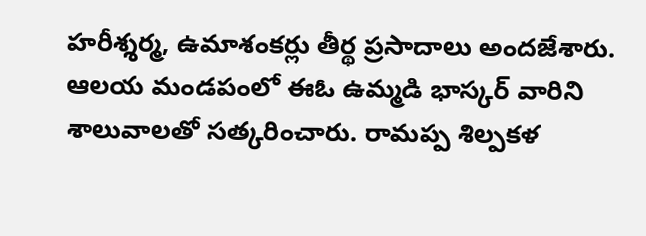హరీశ్శర్మ, ఉమాశంకర్లు తీర్థ ప్రసాదాలు అందజేశారు. ఆలయ మండపంలో ఈఓ ఉమ్మడి భాస్కర్ వారిని శాలువాలతో సత్కరించారు. రామప్ప శిల్పకళ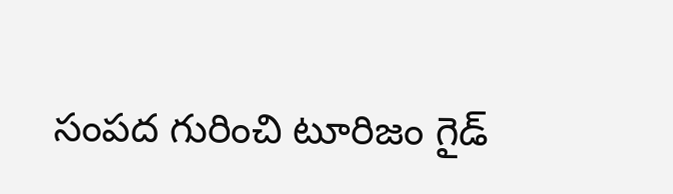సంపద గురించి టూరిజం గైడ్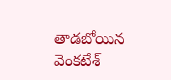తాడబోయిన వెంకటేశ్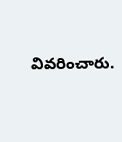వివరించారు.